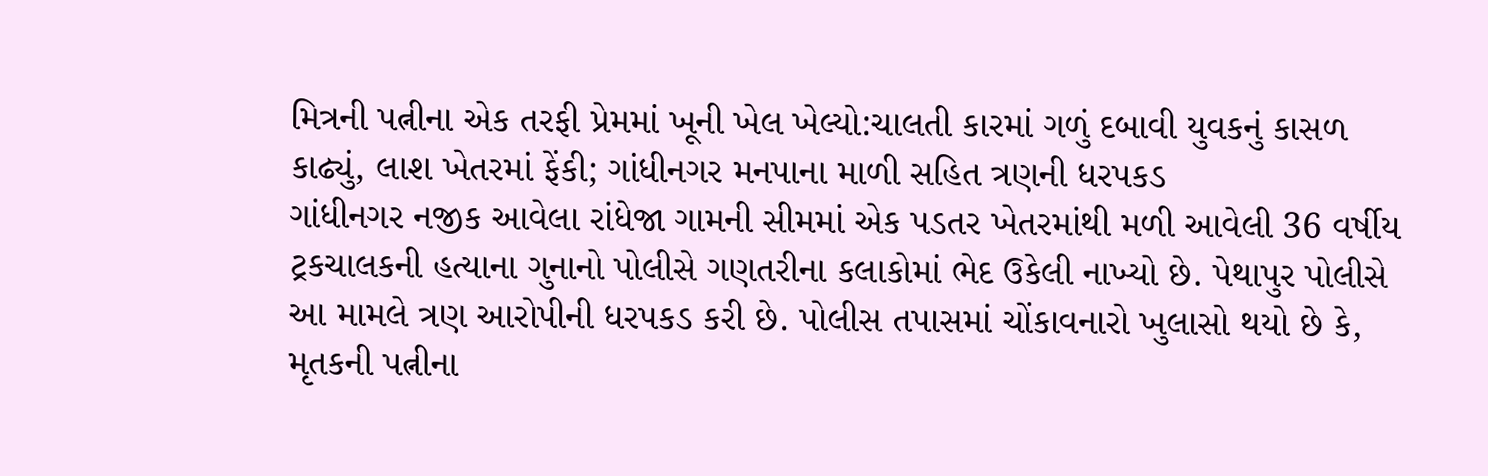મિત્રની પત્નીના એક તરફી પ્રેમમાં ખૂની ખેલ ખેલ્યો:ચાલતી કારમાં ગળું દબાવી યુવકનું કાસળ કાઢ્યું, લાશ ખેતરમાં ફેંકી; ગાંધીનગર મનપાના માળી સહિત ત્રણની ધરપકડ
ગાંધીનગર નજીક આવેલા રાંધેજા ગામની સીમમાં એક પડતર ખેતરમાંથી મળી આવેલી 36 વર્ષીય ટ્રકચાલકની હત્યાના ગુનાનો પોલીસે ગણતરીના કલાકોમાં ભેદ ઉકેલી નાખ્યો છે. પેથાપુર પોલીસે આ મામલે ત્રણ આરોપીની ધરપકડ કરી છે. પોલીસ તપાસમાં ચોંકાવનારો ખુલાસો થયો છે કે, મૃતકની પત્નીના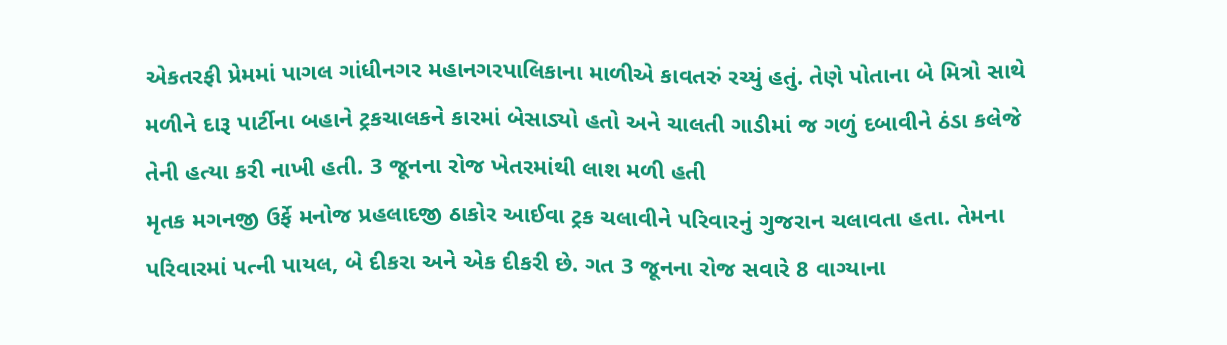એકતરફી પ્રેમમાં પાગલ ગાંધીનગર મહાનગરપાલિકાના માળીએ કાવતરું રચ્યું હતું. તેણે પોતાના બે મિત્રો સાથે મળીને દારૂ પાર્ટીના બહાને ટ્રકચાલકને કારમાં બેસાડ્યો હતો અને ચાલતી ગાડીમાં જ ગળું દબાવીને ઠંડા કલેજે તેની હત્યા કરી નાખી હતી. 3 જૂનના રોજ ખેતરમાંથી લાશ મળી હતી
મૃતક મગનજી ઉર્ફે મનોજ પ્રહલાદજી ઠાકોર આઈવા ટ્રક ચલાવીને પરિવારનું ગુજરાન ચલાવતા હતા. તેમના પરિવારમાં પત્ની પાયલ, બે દીકરા અને એક દીકરી છે. ગત 3 જૂનના રોજ સવારે 8 વાગ્યાના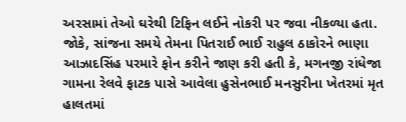અરસામાં તેઓ ઘરેથી ટિફિન લઈને નોકરી પર જવા નીકળ્યા હતા. જોકે, સાંજના સમયે તેમના પિતરાઈ ભાઈ રાહુલ ઠાકોરને ભાણા આઝાદસિંહ પરમારે ફોન કરીને જાણ કરી હતી કે, મગનજી રાંધેજા ગામના રેલવે ફાટક પાસે આવેલા હુસેનભાઈ મનસુરીના ખેતરમાં મૃત હાલતમાં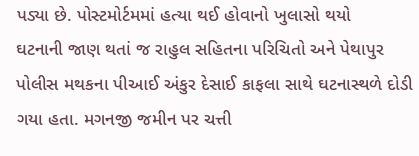પડ્યા છે. પોસ્ટમોર્ટમમાં હત્યા થઈ હોવાનો ખુલાસો થયો
ઘટનાની જાણ થતાં જ રાહુલ સહિતના પરિચિતો અને પેથાપુર પોલીસ મથકના પીઆઈ અંકુર દેસાઈ કાફલા સાથે ઘટનાસ્થળે દોડી ગયા હતા. મગનજી જમીન પર ચત્તી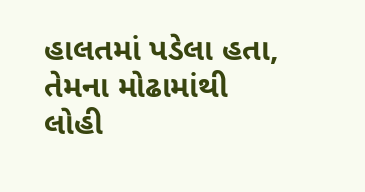હાલતમાં પડેલા હતા, તેમના મોઢામાંથી લોહી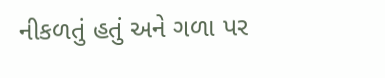નીકળતું હતું અને ગળા પર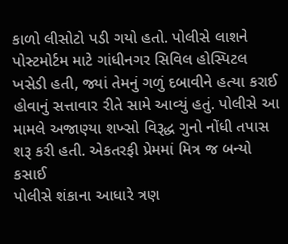કાળો લીસોટો પડી ગયો હતો. પોલીસે લાશને પોસ્ટમોર્ટમ માટે ગાંધીનગર સિવિલ હોસ્પિટલ ખસેડી હતી, જ્યાં તેમનું ગળું દબાવીને હત્યા કરાઈ હોવાનું સત્તાવાર રીતે સામે આવ્યું હતું. પોલીસે આ મામલે અજાણ્યા શખ્સો વિરૂદ્ધ ગુનો નોંધી તપાસ શરૂ કરી હતી. એકતરફી પ્રેમમાં મિત્ર જ બન્યો કસાઈ
પોલીસે શંકાના આધારે ત્રણ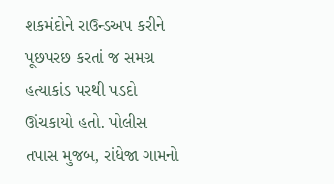શકમંદોને રાઉન્ડઅપ કરીને પૂછપરછ કરતાં જ સમગ્ર હત્યાકાંડ પરથી પડદો ઊંચકાયો હતો. પોલીસ તપાસ મુજબ, રાંધેજા ગામનો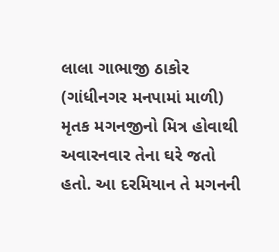લાલા ગાભાજી ઠાકોર (ગાંધીનગર મનપામાં માળી) મૃતક મગનજીનો મિત્ર હોવાથી અવારનવાર તેના ઘરે જતો હતો. આ દરમિયાન તે મગનની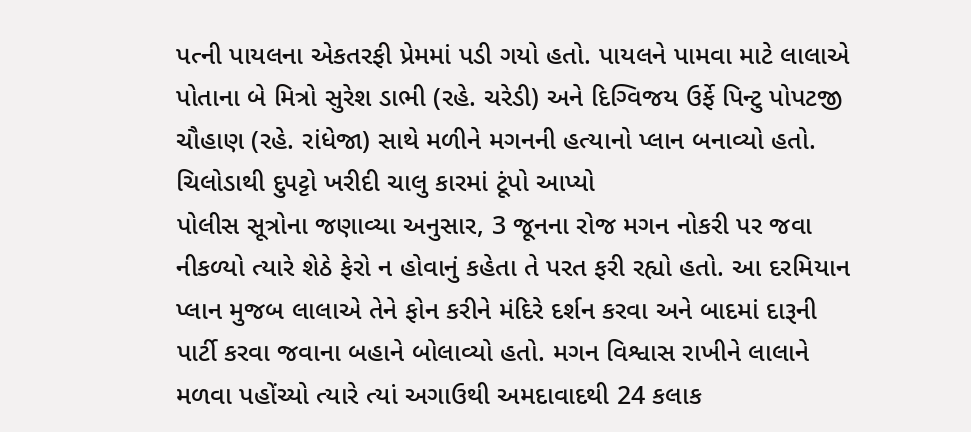પત્ની પાયલના એકતરફી પ્રેમમાં પડી ગયો હતો. પાયલને પામવા માટે લાલાએ પોતાના બે મિત્રો સુરેશ ડાભી (રહે. ચરેડી) અને દિગ્વિજય ઉર્ફે પિન્ટુ પોપટજી ચૌહાણ (રહે. રાંધેજા) સાથે મળીને મગનની હત્યાનો પ્લાન બનાવ્યો હતો. ચિલોડાથી દુપટ્ટો ખરીદી ચાલુ કારમાં ટૂંપો આપ્યો
પોલીસ સૂત્રોના જણાવ્યા અનુસાર, 3 જૂનના રોજ મગન નોકરી પર જવા નીકળ્યો ત્યારે શેઠે ફેરો ન હોવાનું કહેતા તે પરત ફરી રહ્યો હતો. આ દરમિયાન પ્લાન મુજબ લાલાએ તેને ફોન કરીને મંદિરે દર્શન કરવા અને બાદમાં દારૂની પાર્ટી કરવા જવાના બહાને બોલાવ્યો હતો. મગન વિશ્વાસ રાખીને લાલાને મળવા પહોંચ્યો ત્યારે ત્યાં અગાઉથી અમદાવાદથી 24 કલાક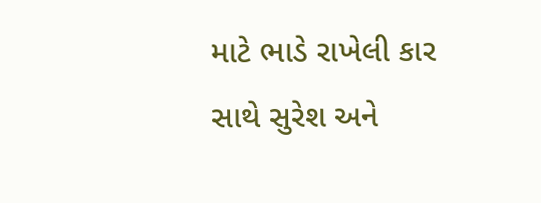માટે ભાડે રાખેલી કાર સાથે સુરેશ અને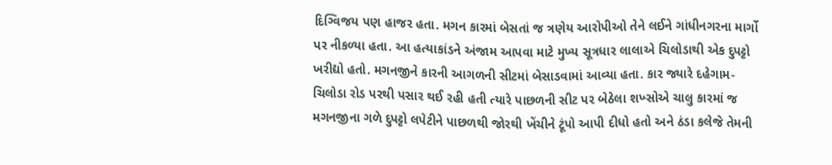દિગ્વિજય પણ હાજર હતા. મગન કારમાં બેસતાં જ ત્રણેય આરોપીઓ તેને લઈને ગાંધીનગરના માર્ગો પર નીકળ્યા હતા. આ હત્યાકાંડને અંજામ આપવા માટે મુખ્ય સૂત્રધાર લાલાએ ચિલોડાથી એક દુપટ્ટો ખરીદ્યો હતો. મગનજીને કારની આગળની સીટમાં બેસાડવામાં આવ્યા હતા. કાર જ્યારે દહેગામ-ચિલોડા રોડ પરથી પસાર થઈ રહી હતી ત્યારે પાછળની સીટ પર બેઠેલા શખ્સોએ ચાલુ કારમાં જ મગનજીના ગળે દુપટ્ટો લપેટીને પાછળથી જોરથી ખેંચીને ટૂંપો આપી દીધો હતો અને ઠંડા કલેજે તેમની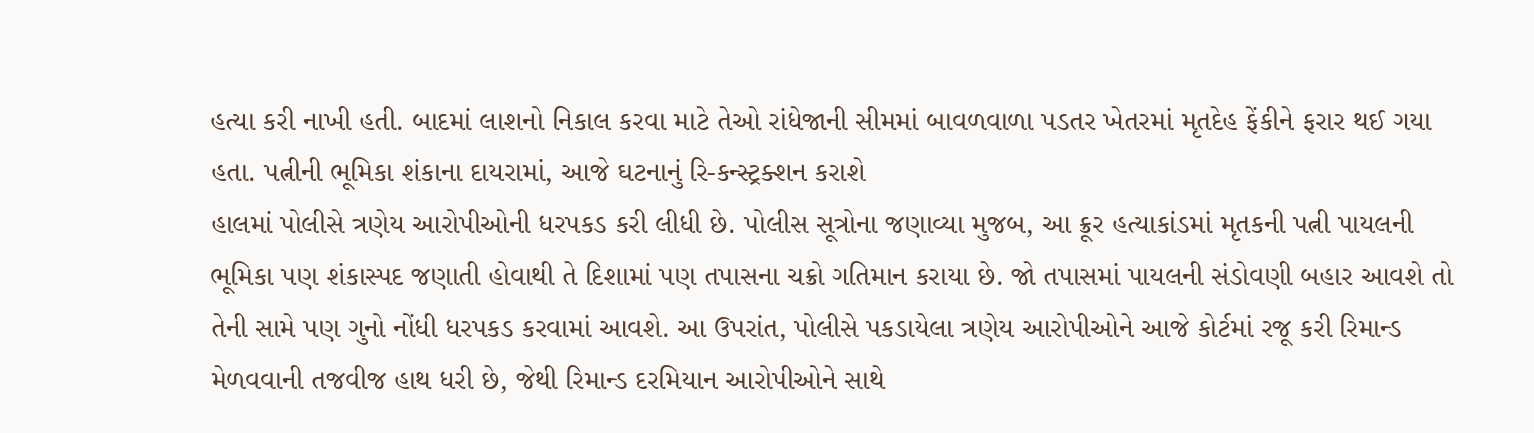હત્યા કરી નાખી હતી. બાદમાં લાશનો નિકાલ કરવા માટે તેઓ રાંધેજાની સીમમાં બાવળવાળા પડતર ખેતરમાં મૃતદેહ ફેંકીને ફરાર થઈ ગયા હતા. પત્નીની ભૂમિકા શંકાના દાયરામાં, આજે ઘટનાનું રિ-કન્સ્ટ્રક્શન કરાશે
હાલમાં પોલીસે ત્રણેય આરોપીઓની ધરપકડ કરી લીધી છે. પોલીસ સૂત્રોના જણાવ્યા મુજબ, આ ક્રૂર હત્યાકાંડમાં મૃતકની પત્ની પાયલની ભૂમિકા પણ શંકાસ્પદ જણાતી હોવાથી તે દિશામાં પણ તપાસના ચક્રો ગતિમાન કરાયા છે. જો તપાસમાં પાયલની સંડોવણી બહાર આવશે તો તેની સામે પણ ગુનો નોંધી ધરપકડ કરવામાં આવશે. આ ઉપરાંત, પોલીસે પકડાયેલા ત્રણેય આરોપીઓને આજે કોર્ટમાં રજૂ કરી રિમાન્ડ મેળવવાની તજવીજ હાથ ધરી છે, જેથી રિમાન્ડ દરમિયાન આરોપીઓને સાથે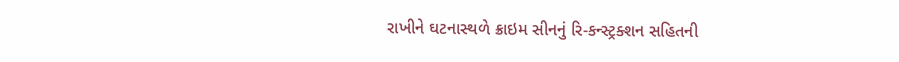રાખીને ઘટનાસ્થળે ક્રાઇમ સીનનું રિ-કન્સ્ટ્રક્શન સહિતની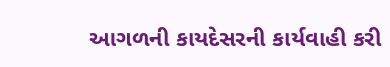આગળની કાયદેસરની કાર્યવાહી કરી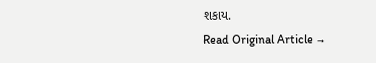શકાય.
Read Original Article →